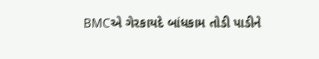BMCએ ગેરકાયદે બાંધકામ તોડી પાડીને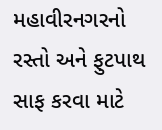મહાવીરનગરનો રસ્તો અને ફુટપાથ સાફ કરવા માટે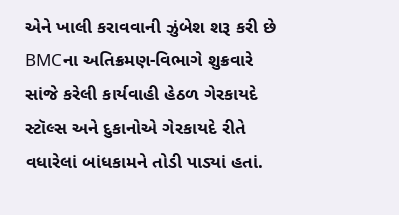એને ખાલી કરાવવાની ઝુંબેશ શરૂ કરી છે
BMCના અતિક્રમણ-વિભાગે શુક્રવારે સાંજે કરેલી કાર્યવાહી હેઠળ ગેરકાયદે સ્ટૉલ્સ અને દુકાનોએ ગેરકાયદે રીતે વધારેલાં બાંધકામને તોડી પાડ્યાં હતાં.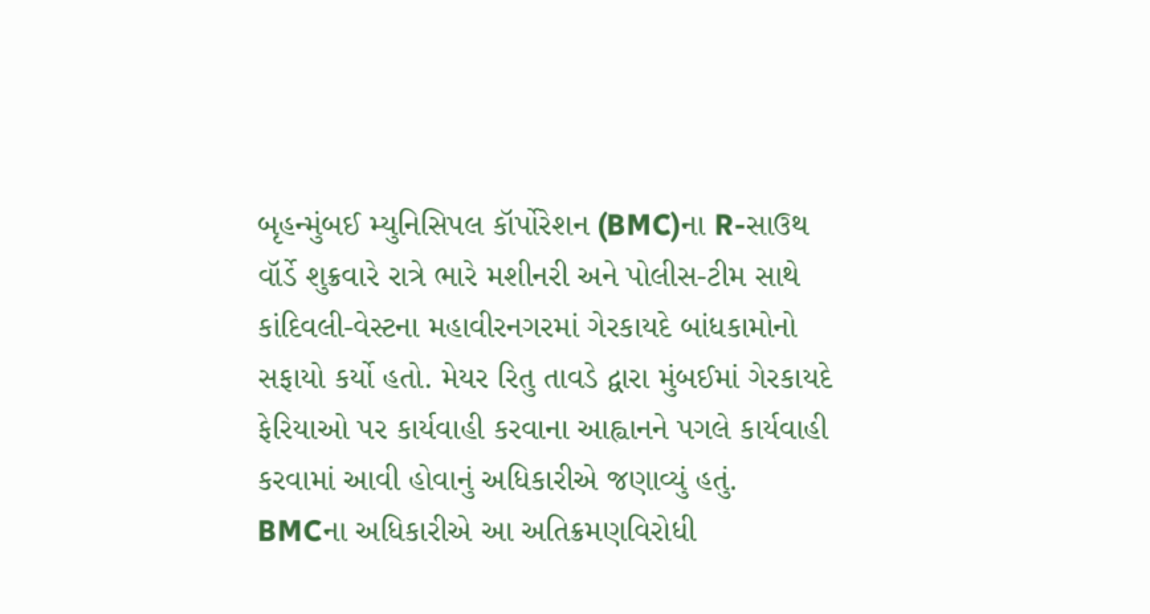બૃહન્મુંબઈ મ્યુનિસિપલ કૉર્પોરેશન (BMC)ના R-સાઉથ વૉર્ડે શુક્રવારે રાત્રે ભારે મશીનરી અને પોલીસ-ટીમ સાથે કાંદિવલી-વેસ્ટના મહાવીરનગરમાં ગેરકાયદે બાંધકામોનો સફાયો કર્યો હતો. મેયર રિતુ તાવડે દ્વારા મુંબઈમાં ગેરકાયદે ફેરિયાઓ પર કાર્યવાહી કરવાના આહ્વાનને પગલે કાર્યવાહી કરવામાં આવી હોવાનું અધિકારીએ જણાવ્યું હતું.
BMCના અધિકારીએ આ અતિક્રમણવિરોધી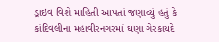ડ્રાઇવ વિશે માહિતી આપતાં જણાવ્યું હતું કે કાંદિવલીના મહાવીરનગરમાં ઘણા ગેરકાયદે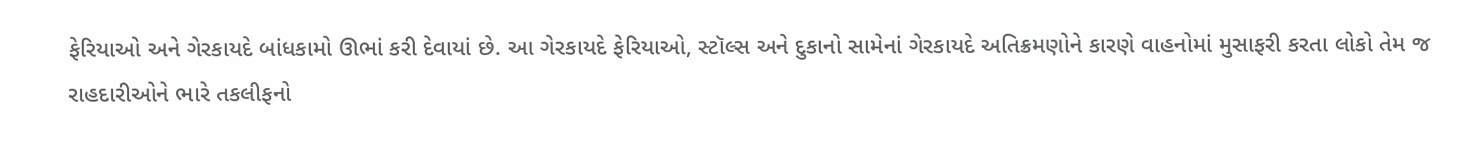ફેરિયાઓ અને ગેરકાયદે બાંધકામો ઊભાં કરી દેવાયાં છે. આ ગેરકાયદે ફેરિયાઓ, સ્ટૉલ્સ અને દુકાનો સામેનાં ગેરકાયદે અતિક્રમણોને કારણે વાહનોમાં મુસાફરી કરતા લોકો તેમ જ રાહદારીઓને ભારે તકલીફનો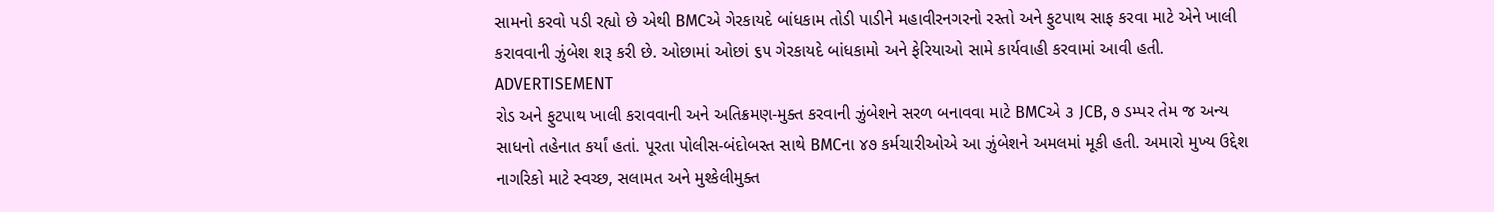સામનો કરવો પડી રહ્યો છે એથી BMCએ ગેરકાયદે બાંધકામ તોડી પાડીને મહાવીરનગરનો રસ્તો અને ફુટપાથ સાફ કરવા માટે એને ખાલી કરાવવાની ઝુંબેશ શરૂ કરી છે. ઓછામાં ઓછાં ૬૫ ગેરકાયદે બાંધકામો અને ફેરિયાઓ સામે કાર્યવાહી કરવામાં આવી હતી.
ADVERTISEMENT
રોડ અને ફુટપાથ ખાલી કરાવવાની અને અતિક્રમણ-મુક્ત કરવાની ઝુંબેશને સરળ બનાવવા માટે BMCએ ૩ JCB, ૭ ડમ્પર તેમ જ અન્ય સાધનો તહેનાત કર્યાં હતાં. પૂરતા પોલીસ-બંદોબસ્ત સાથે BMCના ૪૭ કર્મચારીઓએ આ ઝુંબેશને અમલમાં મૂકી હતી. અમારો મુખ્ય ઉદ્દેશ નાગરિકો માટે સ્વચ્છ, સલામત અને મુશ્કેલીમુક્ત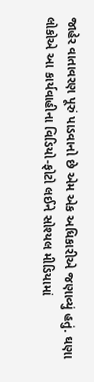જાહેર વાતાવરણ પૂરું પાડવાનો છે એમ એક અધિકારીએ જણાવ્યું હતું. ઘણા લોકોએ આ કાર્યવાહીના વિડિયો-ફોટો લઈને સોશ્યલ મીડિયામાં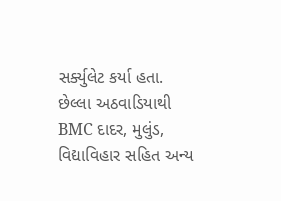સર્ક્યુલેટ કર્યા હતા.
છેલ્લા અઠવાડિયાથી BMC દાદર, મુલુંડ, વિદ્યાવિહાર સહિત અન્ય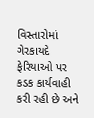વિસ્તારોમાં ગેરકાયદે ફેરિયાઓ પર કડક કાર્યવાહી કરી રહી છે અને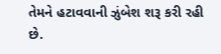તેમને હટાવવાની ઝુંબેશ શરૂ કરી રહી છે.